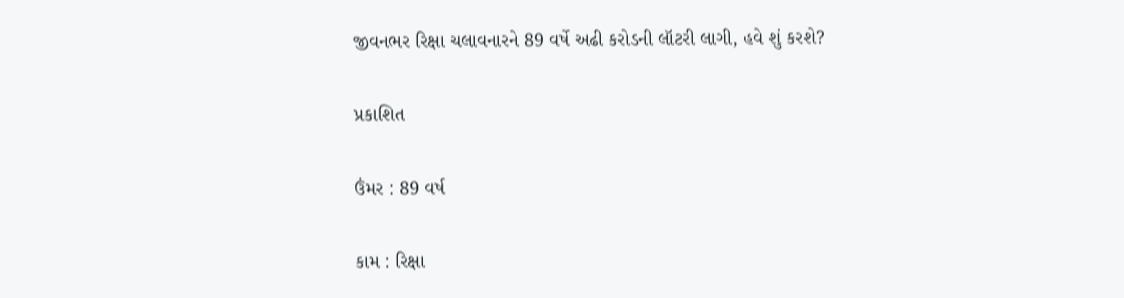જીવનભર રિક્ષા ચલાવનારને 89 વર્ષે અઢી કરોડની લૉટરી લાગી, હવે શું કરશે?

પ્રકાશિત

ઉંમર : 89 વર્ષ

કામ : રિક્ષા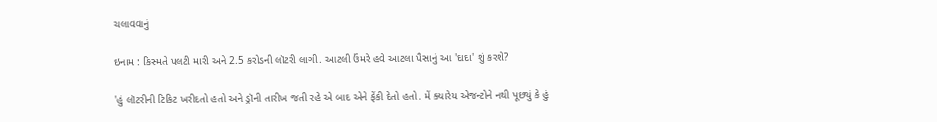ચલાવવાનું

ઇનામ : કિસ્મતે પલટી મારી અને 2.5 કરોડની લૉટરી લાગી. આટલી ઉંમરે હવે આટલા પૈસાનું આ 'દાદા' શું કરશે?

'હું લૉટરીની ટિકિટ ખરીદતો હતો અને ડ્રૉની તારીખ જતી રહે એ બાદ એને ફેંકી દેતો હતો. મેં ક્યારેય એજન્ટોને નથી પૂછ્યું કે હું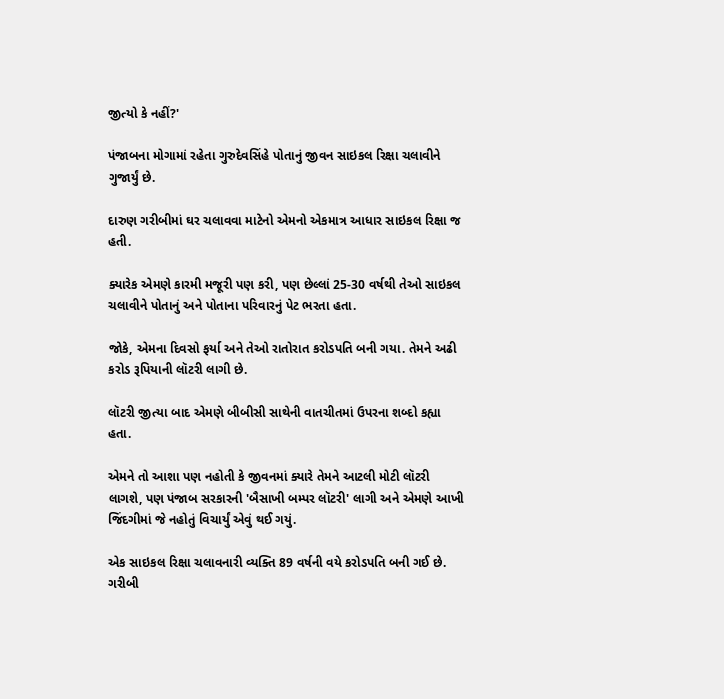જીત્યો કે નહીં?'

પંજાબના મોગામાં રહેતા ગુરુદેવસિંહે પોતાનું જીવન સાઇકલ રિક્ષા ચલાવીને ગુજાર્યું છે.

દારુણ ગરીબીમાં ઘર ચલાવવા માટેનો એમનો એકમાત્ર આધાર સાઇકલ રિક્ષા જ હતી.

ક્યારેક એમણે કારમી મજૂરી પણ કરી, પણ છેલ્લાં 25-30 વર્ષથી તેઓ સાઇકલ ચલાવીને પોતાનું અને પોતાના પરિવારનું પેટ ભરતા હતા.

જોકે, એમના દિવસો ફર્યા અને તેઓ રાતોરાત કરોડપતિ બની ગયા. તેમને અઢી કરોડ રૂપિયાની લૉટરી લાગી છે.

લૉટરી જીત્યા બાદ એમણે બીબીસી સાથેની વાતચીતમાં ઉપરના શબ્દો કહ્યા હતા.

એમને તો આશા પણ નહોતી કે જીવનમાં ક્યારે તેમને આટલી મોટી લૉટરી લાગશે, પણ પંજાબ સરકારની 'બૈસાખી બમ્પર લૉટરી' લાગી અને એમણે આખી જિંદગીમાં જે નહોતું વિચાર્યું એવું થઈ ગયું.

એક સાઇકલ રિક્ષા ચલાવનારી વ્યક્તિ 89 વર્ષની વયે કરોડપતિ બની ગઈ છે. ગરીબી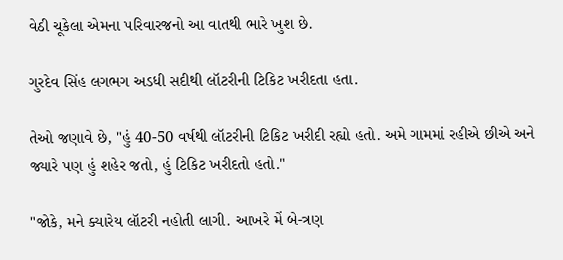વેઠી ચૂકેલા એમના પરિવારજનો આ વાતથી ભારે ખુશ છે.

ગુરદેવ સિંહ લગભગ અડધી સદીથી લૉટરીની ટિકિટ ખરીદતા હતા.

તેઓ જણાવે છે, "હું 40-50 વર્ષથી લૉટરીની ટિકિટ ખરીદી રહ્યો હતો. અમે ગામમાં રહીએ છીએ અને જ્યારે પણ હું શહેર જતો, હું ટિકિટ ખરીદતો હતો."

"જોકે, મને ક્યારેય લૉટરી નહોતી લાગી. આખરે મેં બે-ત્રણ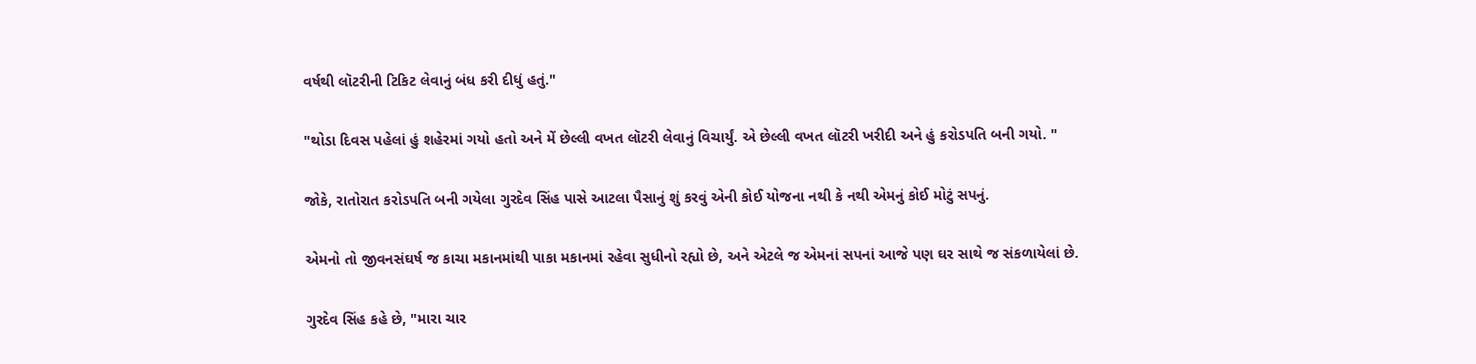વર્ષથી લૉટરીની ટિકિટ લેવાનું બંધ કરી દીધું હતું."

"થોડા દિવસ પહેલાં હું શહેરમાં ગયો હતો અને મેં છેલ્લી વખત લૉટરી લેવાનું વિચાર્યું. એ છેલ્લી વખત લૉટરી ખરીદી અને હું કરોડપતિ બની ગયો. "

જોકે, રાતોરાત કરોડપતિ બની ગયેલા ગુરદેવ સિંહ પાસે આટલા પૈસાનું શું કરવું એની કોઈ યોજના નથી કે નથી એમનું કોઈ મોટું સપનું.

એમનો તો જીવનસંઘર્ષ જ કાચા મકાનમાંથી પાકા મકાનમાં રહેવા સુધીનો રહ્યો છે, અને એટલે જ એમનાં સપનાં આજે પણ ઘર સાથે જ સંકળાયેલાં છે.

ગુરદેવ સિંહ કહે છે, "મારા ચાર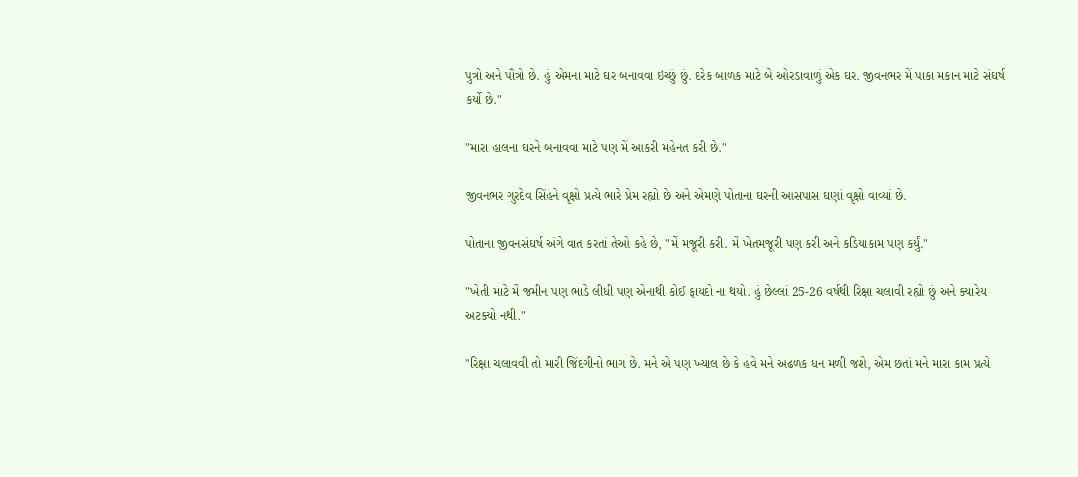પુત્રો અને પૌત્રો છે. હું એમના માટે ઘર બનાવવા ઇચ્છું છું. દરેક બાળક માટે બે ઓરડાવાળું એક ઘર. જીવનભર મેં પાકા મકાન માટે સંઘર્ષ કર્યો છે."

"મારા હાલના ઘરને બનાવવા માટે પણ મેં આકરી મહેનત કરી છે."

જીવનભર ગુરદેવ સિંહને વૃક્ષો પ્રત્યે ભારે પ્રેમ રહ્યો છે અને એમણે પોતાના ઘરની આસપાસ ઘણાં વૃક્ષો વાવ્યાં છે.

પોતાના જીવનસંઘર્ષ અંગે વાત કરતાં તેઓ કહે છે, "મેં મજૂરી કરી. મેં ખેતમજૂરી પણ કરી અને કડિયાકામ પણ કર્યું."

"ખેતી માટે મેં જમીન પણ ભાડે લીધી પણ એનાથી કોઈ ફાયદો ના થયો. હું છેલ્લાં 25-26 વર્ષથી રિક્ષા ચલાવી રહ્યો છું અને ક્યારેય અટક્યો નથી."

"રિક્ષા ચલાવવી તો મારી જિંદગીનો ભાગ છે. મને એ પણ ખ્યાલ છે કે હવે મને અઢળક ધન મળી જશે, એમ છતાં મને મારા કામ પ્રત્યે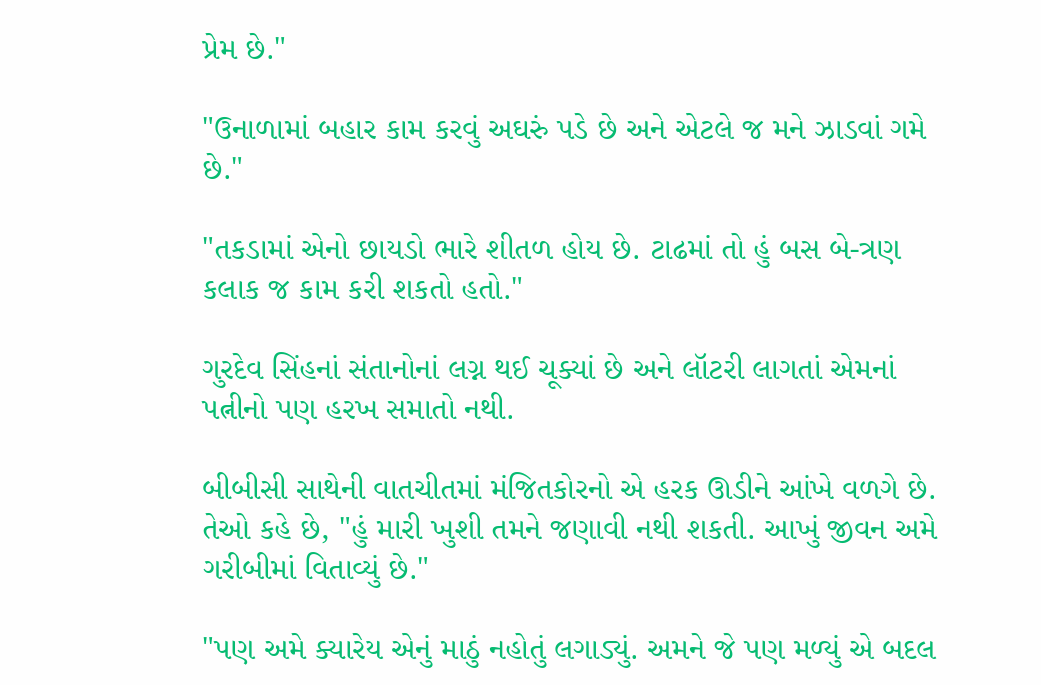પ્રેમ છે."

"ઉનાળામાં બહાર કામ કરવું અઘરું પડે છે અને એટલે જ મને ઝાડવાં ગમે છે."

"તકડામાં એનો છાયડો ભારે શીતળ હોય છે. ટાઢમાં તો હું બસ બે-ત્રણ કલાક જ કામ કરી શકતો હતો."

ગુરદેવ સિંહનાં સંતાનોનાં લગ્ન થઈ ચૂક્યાં છે અને લૉટરી લાગતાં એમનાં પત્નીનો પણ હરખ સમાતો નથી.

બીબીસી સાથેની વાતચીતમાં મંજિતકોરનો એ હરક ઊડીને આંખે વળગે છે. તેઓ કહે છે, "હું મારી ખુશી તમને જણાવી નથી શકતી. આખું જીવન અમે ગરીબીમાં વિતાવ્યું છે."

"પણ અમે ક્યારેય એનું માઠું નહોતું લગાડ્યું. અમને જે પણ મળ્યું એ બદલ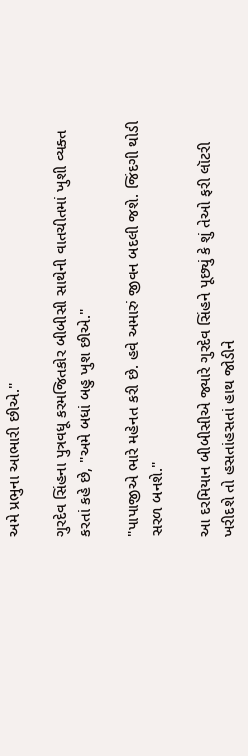અમે પ્રભુના આભારી છીએ."

ગુરદેવ સિંહના પુત્રવધૂ કરમજિતકોર બીબીસી સાથેની વાતચીતમાં ખુશી વ્યક્ત કરતાં કહે છે, "અમે બધાં બહુ ખુશ છીએ."

"પાપાજીએ ભારે મહેનત કરી છે. હવે અમારું જીવન બદલી જશે. જિંદગી થોડી સરળ બનશે."

આ દરમિયાન બીબીસીએ જ્યારે ગુરદેવ સિંહને પૂછ્યું કે શું તેઓ ફરી લૉટરી ખરીદશે તો હસતાંહસતાં હાથ જોડીને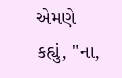એમણે કહ્યું, "ના,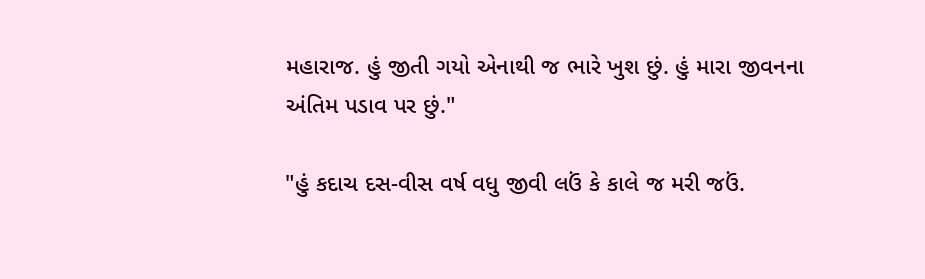મહારાજ. હું જીતી ગયો એનાથી જ ભારે ખુશ છું. હું મારા જીવનના અંતિમ પડાવ પર છું."

"હું કદાચ દસ-વીસ વર્ષ વધુ જીવી લઉં કે કાલે જ મરી જઉં.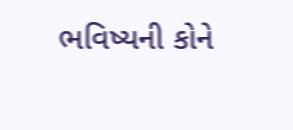ભવિષ્યની કોને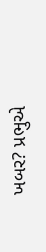ખબર? પ્રભુએ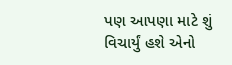પણ આપણા માટે શું વિચાર્યું હશે એનો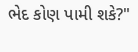ભેદ કોણ પામી શકે?"